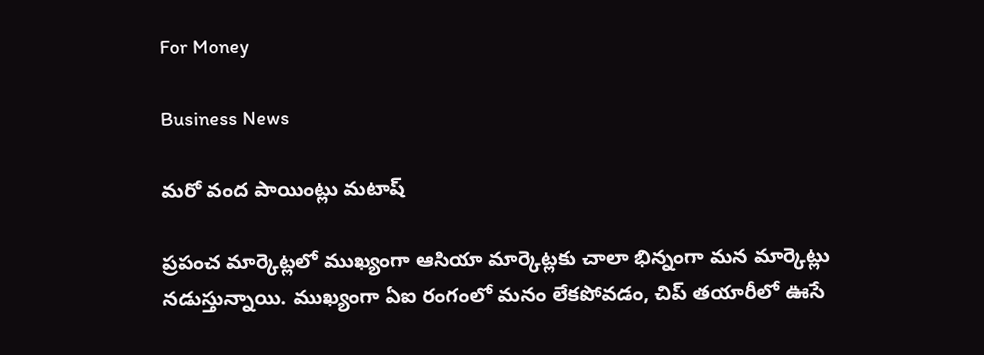For Money

Business News

మరో వంద పాయింట్లు మటాష్‌

ప్రపంచ మార్కెట్లలో ముఖ్యంగా ఆసియా మార్కెట్లకు చాలా భిన్నంగా మన మార్కెట్లు నడుస్తున్నాయి. ముఖ్యంగా ఏఐ రంగంలో మనం లేకపోవడం, చిప్‌ తయారీలో ఊసే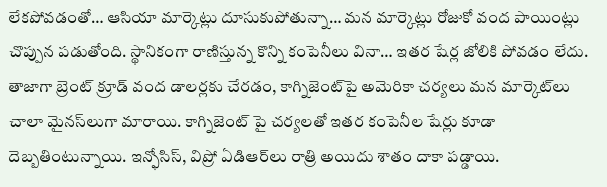లేకపోవడంతో… ఆసియా మార్కెట్లు దూసుకుపోతున్నా… మన మార్కెట్లు రోజుకో వంద పాయింట్లు చొప్పున పడుతోంది. స్థానికంగా రాణిస్తున్న కొన్ని కంపెనీలు వినా… ఇతర షేర్ల జోలికి పోవడం లేదు. తాజాగా బ్రెంట్‌ క్రూడ్‌ వంద డాలర్లకు చేరడం, కాగ్నిజెంట్‌పై అమెరికా చర్యలు మన మార్కెట్‌లు చాలా మైనస్‌లుగా మారాయి. కాగ్నిజెంట్‌ పై చర్యలతో ఇతర కంపెనీల షేర్లు కూడా దెబ్బతింటున్నాయి. ఇన్ఫోసిస్‌, విప్రో ఏడిఆర్‌లు రాత్రి అయిదు శాతం దాకా పడ్డాయి.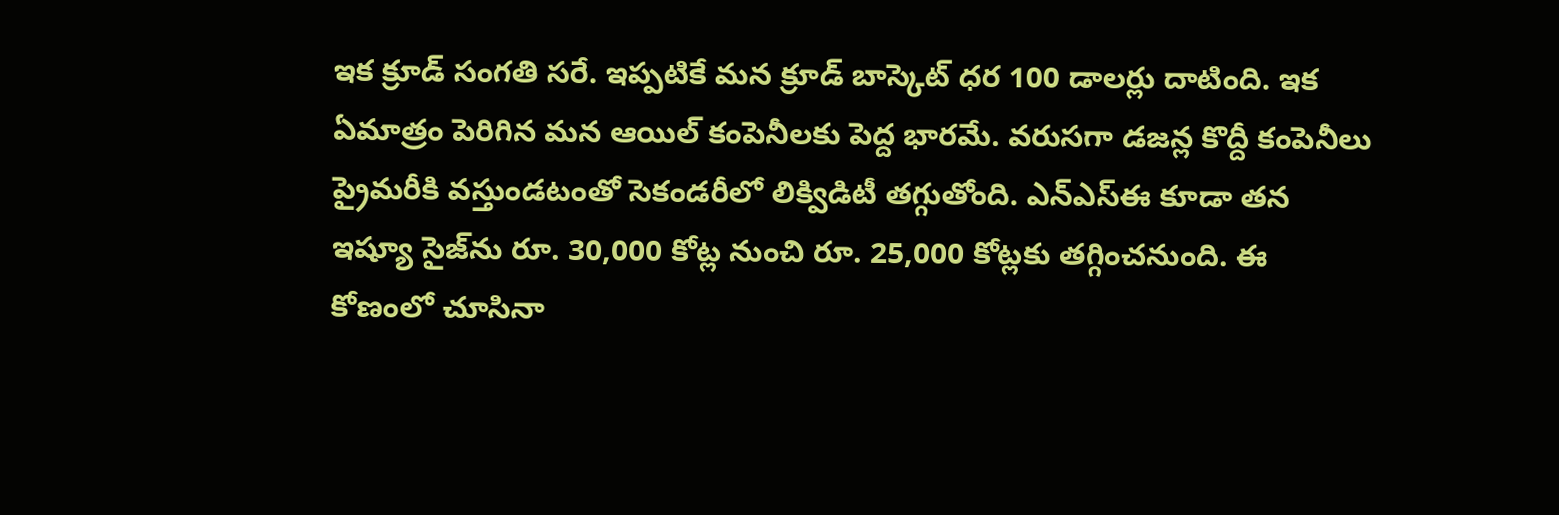ఇక క్రూడ్‌ సంగతి సరే. ఇప్పటికే మన క్రూడ్‌ బాస్కెట్‌ ధర 100 డాలర్లు దాటింది. ఇక ఏమాత్రం పెరిగిన మన ఆయిల్‌ కంపెనీలకు పెద్ద భారమే. వరుసగా డజన్ల కొద్దీ కంపెనీలు ప్రైమరీకి వస్తుండటంతో సెకండరీలో లిక్విడిటీ తగ్గుతోంది. ఎన్‌ఎస్‌ఈ కూడా తన ఇష్యూ సైజ్‌ను రూ. 30,000 కోట్ల నుంచి రూ. 25,000 కోట్లకు తగ్గించనుంది. ఈ కోణంలో చూసినా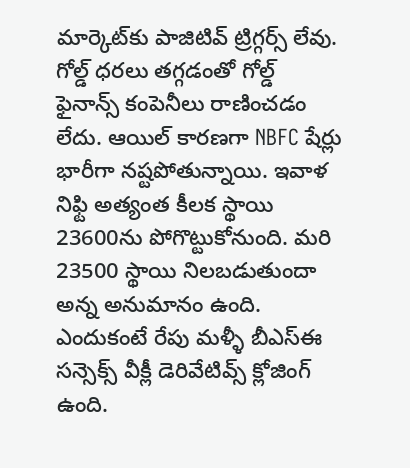మార్కెట్‌కు పాజిటివ్‌ ట్రిగ్గర్స్‌ లేవు. గోల్డ్‌ ధరలు తగ్గడంతో గోల్డ్‌ ఫైనాన్స్‌ కంపెనీలు రాణించడం లేదు. ఆయిల్‌ కారణగా NBFC షేర్లు భారీగా నష్టపోతున్నాయి. ఇవాళ నిఫ్టి అత్యంత కీలక స్థాయి 23600ను పోగొట్టుకోనుంది. మరి 23500 స్థాయి నిలబడుతుందా అన్న అనుమానం ఉంది. ఎందుకంటే రేపు మళ్ళీ బీఎస్‌ఈ సన్సెక్స్‌ వీక్లీ డెరివేటివ్స్‌ క్లోజింగ్‌ ఉంది.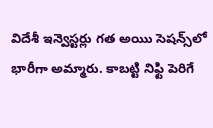విదేశీ ఇన్వెస్టర్లు గత అయిు సెషన్స్‌లో భారీగా అమ్మారు. కాబట్టి నిఫ్టి పెరిగే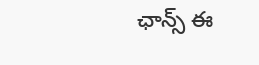ఛాన్స్‌ ఈ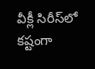వీక్లీ సిరీస్‌లో కష్టంగా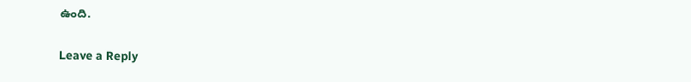ఉంది.

Leave a Reply